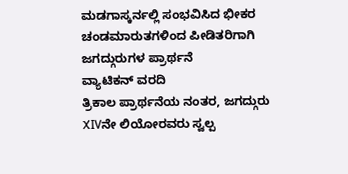ಮಡಗಾಸ್ಕರ್ನಲ್ಲಿ ಸಂಭವಿಸಿದ ಭೀಕರ ಚಂಡಮಾರುತಗಳಿಂದ ಪೀಡಿತರಿಗಾಗಿ ಜಗದ್ಗುರುಗಳ ಪ್ರಾರ್ಥನೆ
ವ್ಯಾಟಿಕನ್ ವರದಿ
ತ್ರಿಕಾಲ ಪ್ರಾರ್ಥನೆಯ ನಂತರ, ಜಗದ್ಗುರು XIVನೇ ಲಿಯೋರವರು ಸ್ವಲ್ಪ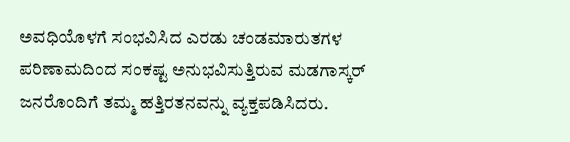ಅವಧಿಯೊಳಗೆ ಸಂಭವಿಸಿದ ಎರಡು ಚಂಡಮಾರುತಗಳ ಪರಿಣಾಮದಿಂದ ಸಂಕಷ್ಟ ಅನುಭವಿಸುತ್ತಿರುವ ಮಡಗಾಸ್ಕರ್ ಜನರೊಂದಿಗೆ ತಮ್ಮ ಹತ್ತಿರತನವನ್ನು ವ್ಯಕ್ತಪಡಿಸಿದರು.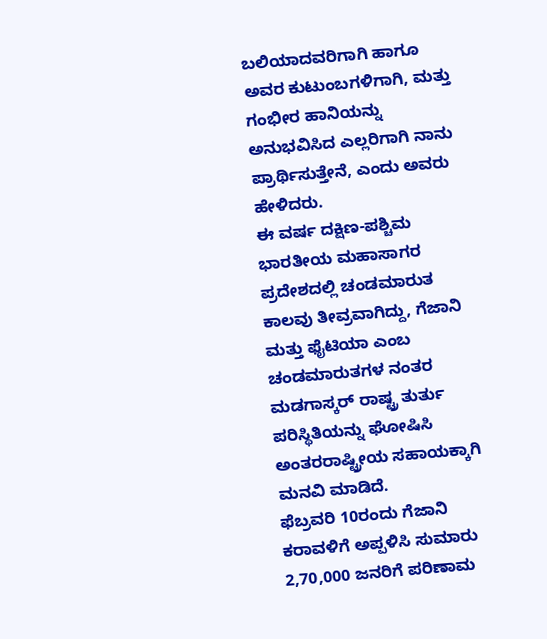ಬಲಿಯಾದವರಿಗಾಗಿ ಹಾಗೂ ಅವರ ಕುಟುಂಬಗಳಿಗಾಗಿ, ಮತ್ತು ಗಂಭೀರ ಹಾನಿಯನ್ನು ಅನುಭವಿಸಿದ ಎಲ್ಲರಿಗಾಗಿ ನಾನು ಪ್ರಾರ್ಥಿಸುತ್ತೇನೆ, ಎಂದು ಅವರು ಹೇಳಿದರು.
ಈ ವರ್ಷ ದಕ್ಷಿಣ-ಪಶ್ಚಿಮ ಭಾರತೀಯ ಮಹಾಸಾಗರ ಪ್ರದೇಶದಲ್ಲಿ ಚಂಡಮಾರುತ ಕಾಲವು ತೀವ್ರವಾಗಿದ್ದು, ಗೆಜಾನಿ ಮತ್ತು ಫೈಟಿಯಾ ಎಂಬ ಚಂಡಮಾರುತಗಳ ನಂತರ ಮಡಗಾಸ್ಕರ್ ರಾಷ್ಟ್ರ ತುರ್ತು ಪರಿಸ್ಥಿತಿಯನ್ನು ಘೋಷಿಸಿ ಅಂತರರಾಷ್ಟ್ರೀಯ ಸಹಾಯಕ್ಕಾಗಿ ಮನವಿ ಮಾಡಿದೆ.
ಫೆಬ್ರವರಿ 10ರಂದು ಗೆಜಾನಿ ಕರಾವಳಿಗೆ ಅಪ್ಪಳಿಸಿ ಸುಮಾರು 2,70,000 ಜನರಿಗೆ ಪರಿಣಾಮ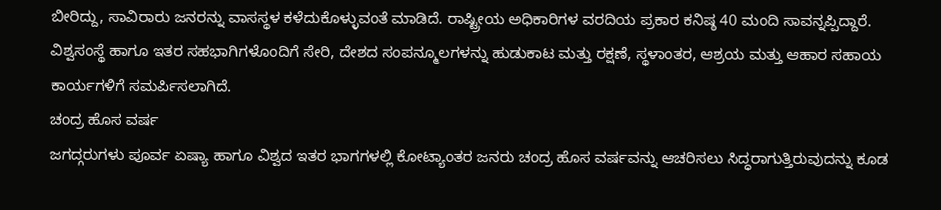ಬೀರಿದ್ದು, ಸಾವಿರಾರು ಜನರನ್ನು ವಾಸಸ್ಥಳ ಕಳೆದುಕೊಳ್ಳುವಂತೆ ಮಾಡಿದೆ. ರಾಷ್ಟ್ರೀಯ ಅಧಿಕಾರಿಗಳ ವರದಿಯ ಪ್ರಕಾರ ಕನಿಷ್ಠ 40 ಮಂದಿ ಸಾವನ್ನಪ್ಪಿದ್ದಾರೆ. ವಿಶ್ವಸಂಸ್ಥೆ ಹಾಗೂ ಇತರ ಸಹಭಾಗಿಗಳೊಂದಿಗೆ ಸೇರಿ, ದೇಶದ ಸಂಪನ್ಮೂಲಗಳನ್ನು ಹುಡುಕಾಟ ಮತ್ತು ರಕ್ಷಣೆ, ಸ್ಥಳಾಂತರ, ಆಶ್ರಯ ಮತ್ತು ಆಹಾರ ಸಹಾಯ ಕಾರ್ಯಗಳಿಗೆ ಸಮರ್ಪಿಸಲಾಗಿದೆ.
ಚಂದ್ರ ಹೊಸ ವರ್ಷ
ಜಗದ್ಗರುಗಳು ಪೂರ್ವ ಏಷ್ಯಾ ಹಾಗೂ ವಿಶ್ವದ ಇತರ ಭಾಗಗಳಲ್ಲಿ ಕೋಟ್ಯಾಂತರ ಜನರು ಚಂದ್ರ ಹೊಸ ವರ್ಷವನ್ನು ಆಚರಿಸಲು ಸಿದ್ಧರಾಗುತ್ತಿರುವುದನ್ನು ಕೂಡ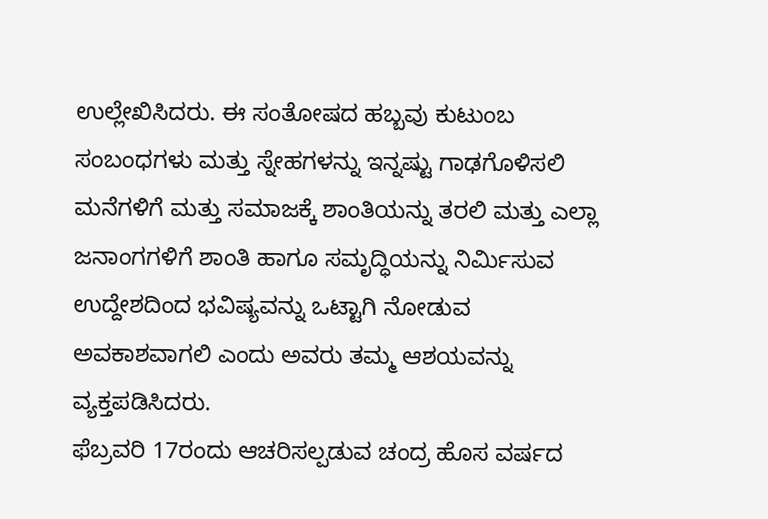ಉಲ್ಲೇಖಿಸಿದರು. ಈ ಸಂತೋಷದ ಹಬ್ಬವು ಕುಟುಂಬ ಸಂಬಂಧಗಳು ಮತ್ತು ಸ್ನೇಹಗಳನ್ನು ಇನ್ನಷ್ಟು ಗಾಢಗೊಳಿಸಲಿ ಮನೆಗಳಿಗೆ ಮತ್ತು ಸಮಾಜಕ್ಕೆ ಶಾಂತಿಯನ್ನು ತರಲಿ ಮತ್ತು ಎಲ್ಲಾ ಜನಾಂಗಗಳಿಗೆ ಶಾಂತಿ ಹಾಗೂ ಸಮೃದ್ಧಿಯನ್ನು ನಿರ್ಮಿಸುವ ಉದ್ದೇಶದಿಂದ ಭವಿಷ್ಯವನ್ನು ಒಟ್ಟಾಗಿ ನೋಡುವ ಅವಕಾಶವಾಗಲಿ ಎಂದು ಅವರು ತಮ್ಮ ಆಶಯವನ್ನು ವ್ಯಕ್ತಪಡಿಸಿದರು.
ಫೆಬ್ರವರಿ 17ರಂದು ಆಚರಿಸಲ್ಪಡುವ ಚಂದ್ರ ಹೊಸ ವರ್ಷದ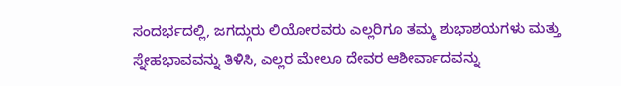ಸಂದರ್ಭದಲ್ಲಿ, ಜಗದ್ಗುರು ಲಿಯೋರವರು ಎಲ್ಲರಿಗೂ ತಮ್ಮ ಶುಭಾಶಯಗಳು ಮತ್ತು ಸ್ನೇಹಭಾವವನ್ನು ತಿಳಿಸಿ, ಎಲ್ಲರ ಮೇಲೂ ದೇವರ ಆಶೀರ್ವಾದವನ್ನು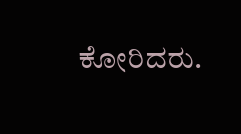ಕೋರಿದರು.